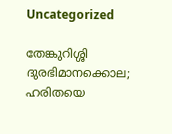Uncategorized

തേങ്കുറിശ്ശി ദുരഭിമാനക്കൊല; ഹരിതയെ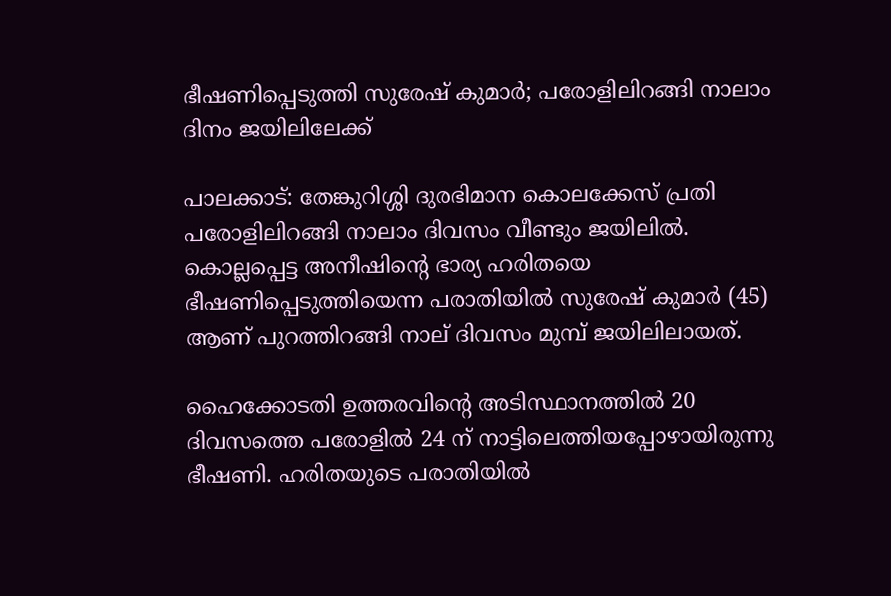ഭീഷണിപ്പെടുത്തി സുരേഷ് കുമാര്‍; പരോളിലിറങ്ങി നാലാം ദിനം ജയിലിലേക്ക്

പാലക്കാട്: തേങ്കുറിശ്ശി ദുരഭിമാന കൊലക്കേസ് പ്രതി പരോളിലിറങ്ങി നാലാം ദിവസം വീണ്ടും ജയിലില്‍. കൊല്ലപ്പെട്ട അനീഷിന്റെ ഭാര്യ ഹരിതയെ ഭീഷണിപ്പെടുത്തിയെന്ന പരാതിയില്‍ സുരേഷ് കുമാര്‍ (45) ആണ് പുറത്തിറങ്ങി നാല് ദിവസം മുമ്പ് ജയിലിലായത്.

ഹൈക്കോടതി ഉത്തരവിന്റെ അടിസ്ഥാനത്തില്‍ 20 ദിവസത്തെ പരോളില്‍ 24 ന് നാട്ടിലെത്തിയപ്പോഴായിരുന്നു ഭീഷണി. ഹരിതയുടെ പരാതിയില്‍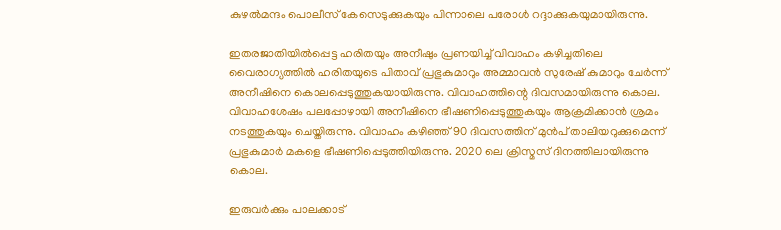കുഴല്‍മന്ദം പൊലീസ് കേസെടുക്കുകയും പിന്നാലെ പരോള്‍ റദ്ദാക്കുകയുമായിരുന്നു.

ഇതരജാതിയില്‍പ്പെട്ട ഹരിതയും അനീഷും പ്രണയിച്ച് വിവാഹം കഴിച്ചതിലെ വൈരാഗ്യത്തില്‍ ഹരിതയുടെ പിതാവ് പ്രഭുകുമാറും അമ്മാവന്‍ സുരേഷ് കുമാറും ചേര്‍ന്ന് അനീഷിനെ കൊലപ്പെടുത്തുകയായിരുന്നു. വിവാഹത്തിന്റെ ദിവസമായിരുന്നു കൊല. വിവാഹശേഷം പലപ്പോഴായി അനീഷിനെ ഭീഷണിപ്പെടുത്തുകയും ആക്രമിക്കാന്‍ ശ്രമം നടത്തുകയും ചെയ്തിരുന്നു. വിവാഹം കഴിഞ്ഞ് 90 ദിവസത്തിന് മുന്‍പ് താലിയറുക്കുമെന്ന് പ്രഭുകുമാര്‍ മകളെ ഭീഷണിപ്പെടുത്തിയിരുന്നു. 2020 ലെ ക്രിസ്മസ് ദിനത്തിലായിരുന്നു കൊല.

ഇരുവര്‍ക്കും പാലക്കാട്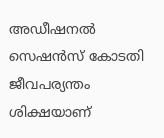അഡീഷനല്‍ സെഷന്‍സ് കോടതി ജീവപര്യന്തം ശിക്ഷയാണ്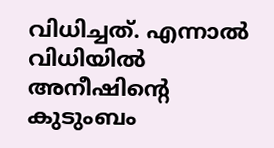വിധിച്ചത്. എന്നാല്‍ വിധിയില്‍ അനീഷിന്റെ കുടുംബം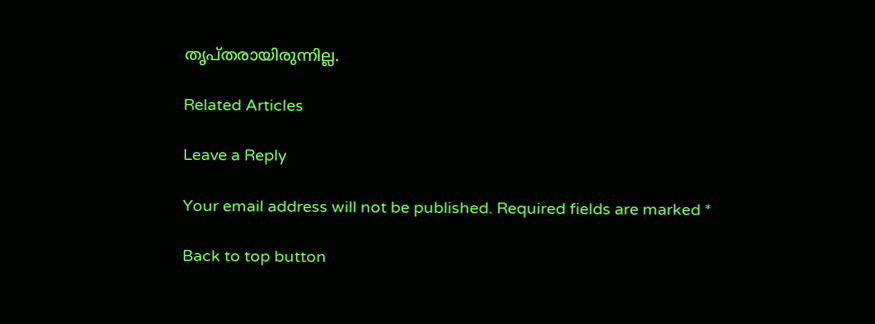തൃപ്തരായിരുന്നില്ല.

Related Articles

Leave a Reply

Your email address will not be published. Required fields are marked *

Back to top button